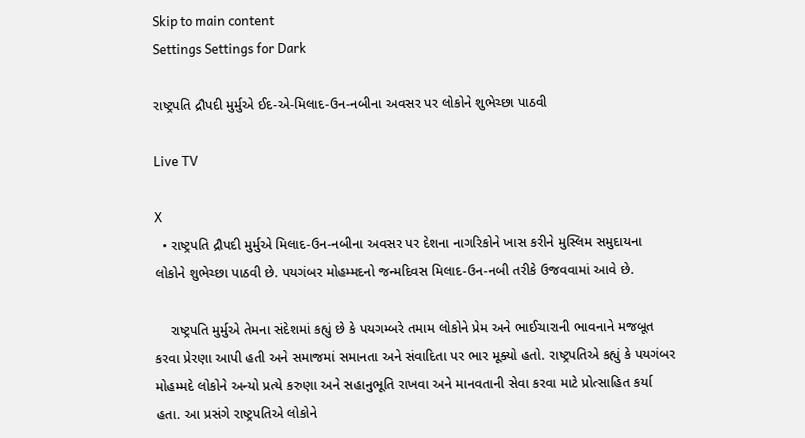Skip to main content
Settings Settings for Dark

રાષ્ટ્રપતિ દ્રૌપદી મુર્મુએ ઈદ-એ-મિલાદ-ઉન-નબીના અવસર પર લોકોને શુભેચ્છા પાઠવી

Live TV

X
  • રાષ્ટ્રપતિ દ્રૌપદી મુર્મુએ મિલાદ-ઉન-નબીના અવસર પર દેશના નાગરિકોને ખાસ કરીને મુસ્લિમ સમુદાયના લોકોને શુભેચ્છા પાઠવી છે. પયગંબર મોહમ્મદનો જન્મદિવસ મિલાદ-ઉન-નબી તરીકે ઉજવવામાં આવે છે.

    રાષ્ટ્રપતિ મુર્મુએ તેમના સંદેશમાં કહ્યું છે કે પયગમ્બરે તમામ લોકોને પ્રેમ અને ભાઈચારાની ભાવનાને મજબૂત કરવા પ્રેરણા આપી હતી અને સમાજમાં સમાનતા અને સંવાદિતા પર ભાર મૂક્યો હતો. રાષ્ટ્રપતિએ કહ્યું કે પયગંબર મોહમ્મદે લોકોને અન્યો પ્રત્યે કરુણા અને સહાનુભૂતિ રાખવા અને માનવતાની સેવા કરવા માટે પ્રોત્સાહિત કર્યા હતા. આ પ્રસંગે રાષ્ટ્રપતિએ લોકોને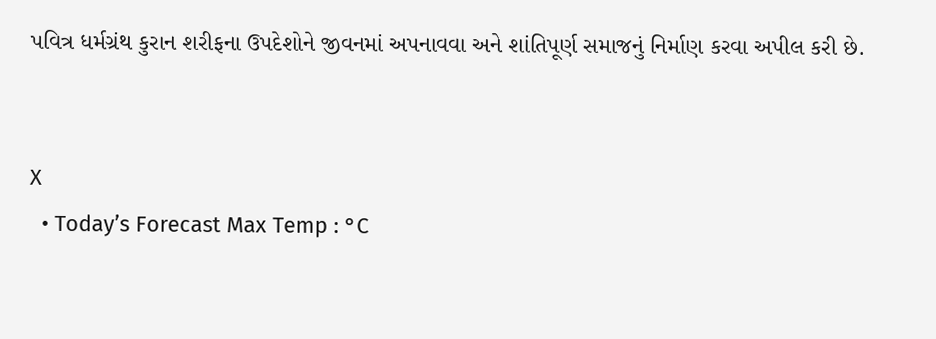પવિત્ર ધર્મગ્રંથ કુરાન શરીફના ઉપદેશોને જીવનમાં અપનાવવા અને શાંતિપૂર્ણ સમાજનું નિર્માણ કરવા અપીલ કરી છે.


X
  • Today’s Forecast Max Temp : °C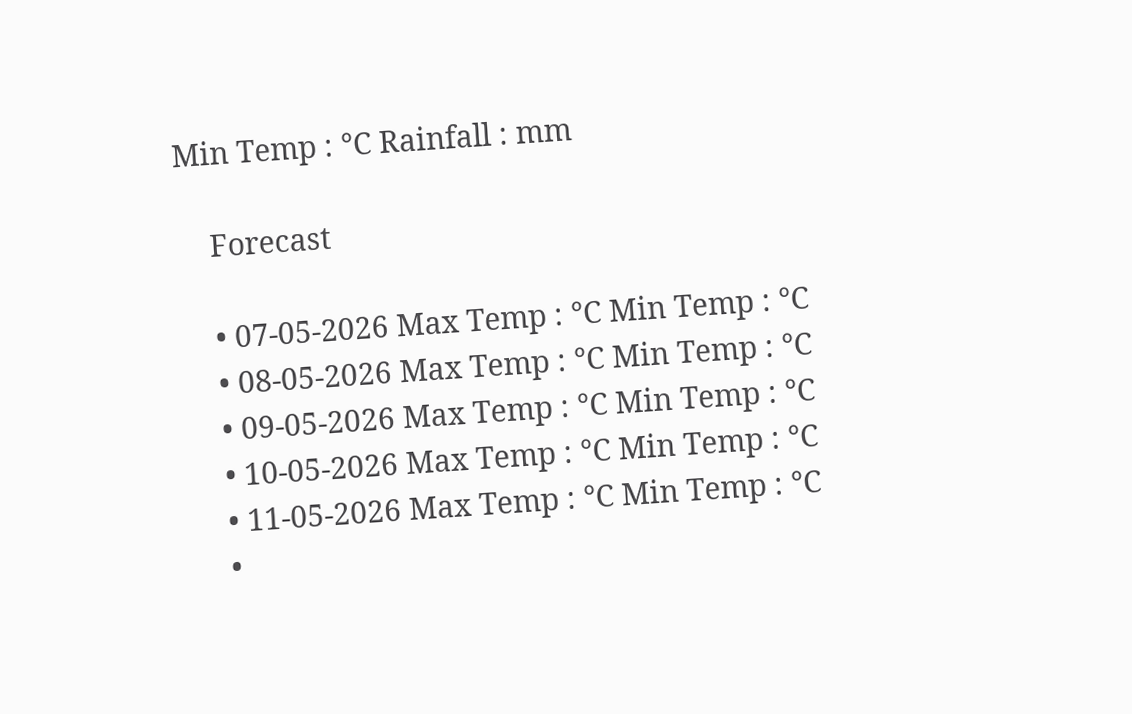Min Temp : °C Rainfall : mm

    Forecast

    • 07-05-2026 Max Temp : °C Min Temp : °C
    • 08-05-2026 Max Temp : °C Min Temp : °C
    • 09-05-2026 Max Temp : °C Min Temp : °C
    • 10-05-2026 Max Temp : °C Min Temp : °C
    • 11-05-2026 Max Temp : °C Min Temp : °C
    •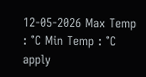12-05-2026 Max Temp : °C Min Temp : °C
apply